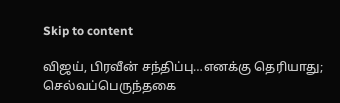Skip to content

விஜய், பிரவீன் சந்திப்பு…எனக்கு தெரியாது; செல்வப்பெருந்தகை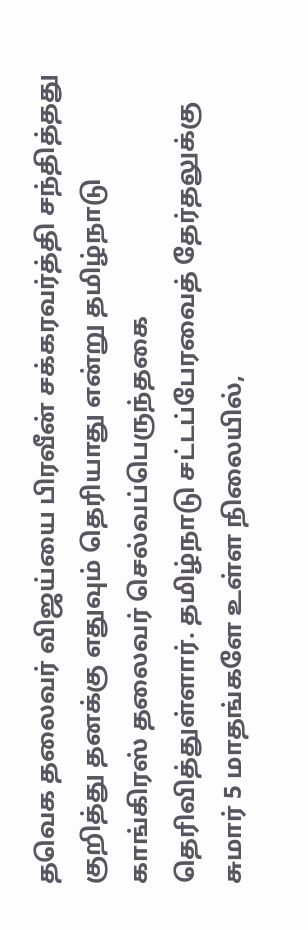தவெக தலைவர் விஜய்யை பிரவீன் சக்கரவர்த்தி சந்தித்தது குறித்து தனக்கு எதுவும் தெரியாது என்று தமிழ்நாடு காங்கிரஸ் தலைவர் செல்வப்பெருந்தகை தெரிவித்துள்ளார். தமிழ்நாடு சட்டப்பேரவைத் தேர்தலுக்கு சுமார் 5 மாதங்களே உள்ள நிலையில்,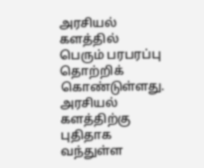அரசியல் களத்தில் பெரும் பரபரப்பு தொற்றிக் கொண்டுள்ளது. அரசியல் களத்திற்கு புதிதாக வந்துள்ள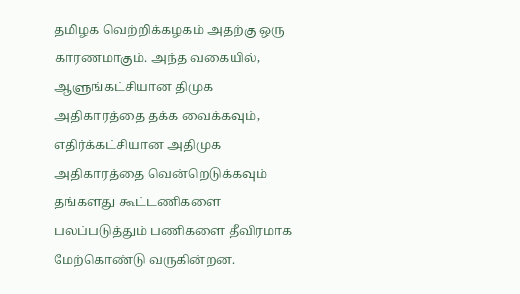தமிழக வெற்றிக்கழகம் அதற்கு ஒரு காரணமாகும். அந்த வகையில், ஆளுங்கட்சியான திமுக அதிகாரத்தை தக்க வைக்கவும், எதிர்க்கட்சியான அதிமுக அதிகாரத்தை வென்றெடுக்கவும் தங்களது கூட்டணிகளை பலப்படுத்தும் பணிகளை தீவிரமாக மேற்கொண்டு வருகின்றன.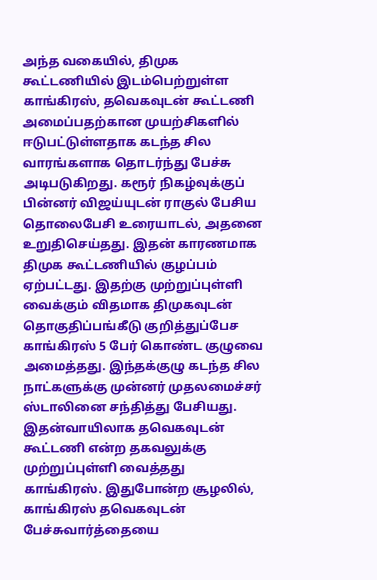அந்த வகையில், திமுக கூட்டணியில் இடம்பெற்றுள்ள காங்கிரஸ், தவெகவுடன் கூட்டணி அமைப்பதற்கான முயற்சிகளில் ஈடுபட்டுள்ளதாக கடந்த சில வாரங்களாக தொடர்ந்து பேச்சு அடிபடுகிறது. கரூர் நிகழ்வுக்குப் பின்னர் விஜய்யுடன் ராகுல் பேசிய தொலைபேசி உரையாடல், அதனை உறுதிசெய்தது. இதன் காரணமாக திமுக கூட்டணியில் குழப்பம் ஏற்பட்டது. இதற்கு முற்றுப்புள்ளி வைக்கும் விதமாக திமுகவுடன் தொகுதிப்பங்கீடு குறித்துப்பேச காங்கிரஸ் 5 பேர் கொண்ட குழுவை அமைத்தது. இந்தக்குழு கடந்த சில நாட்களுக்கு முன்னர் முதலமைச்சர் ஸ்டாலினை சந்தித்து பேசியது. இதன்வாயிலாக தவெகவுடன் கூட்டணி என்ற தகவலுக்கு முற்றுப்புள்ளி வைத்தது காங்கிரஸ். இதுபோன்ற சூழலில், காங்கிரஸ் தவெகவுடன் பேச்சுவார்த்தையை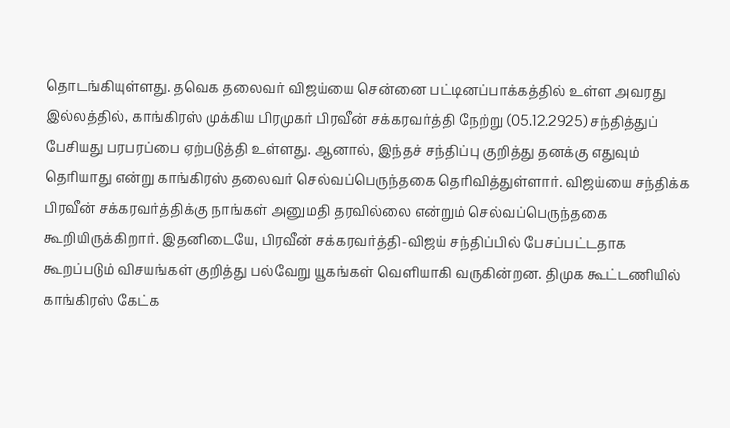தொடங்கியுள்ளது. தவெக தலைவர் விஜய்யை சென்னை பட்டினப்பாக்கத்தில் உள்ள அவரது இல்லத்தில், காங்கிரஸ் முக்கிய பிரமுகர் பிரவீன் சக்கரவர்த்தி நேற்று (05.12.2925) சந்தித்துப் பேசியது பரபரப்பை ஏற்படுத்தி உள்ளது. ஆனால், இந்தச் சந்திப்பு குறித்து தனக்கு எதுவும் தெரியாது என்று காங்கிரஸ் தலைவர் செல்வப்பெருந்தகை தெரிவித்துள்ளார். விஜய்யை சந்திக்க பிரவீன் சக்கரவர்த்திக்கு நாங்கள் அனுமதி தரவில்லை என்றும் செல்வப்பெருந்தகை கூறியிருக்கிறார். இதனிடையே, பிரவீன் சக்கரவர்த்தி-விஜய் சந்திப்பில் பேசப்பட்டதாக கூறப்படும் விசயங்கள் குறித்து பல்வேறு யூகங்கள் வெளியாகி வருகின்றன. திமுக கூட்டணியில் காங்கிரஸ் கேட்க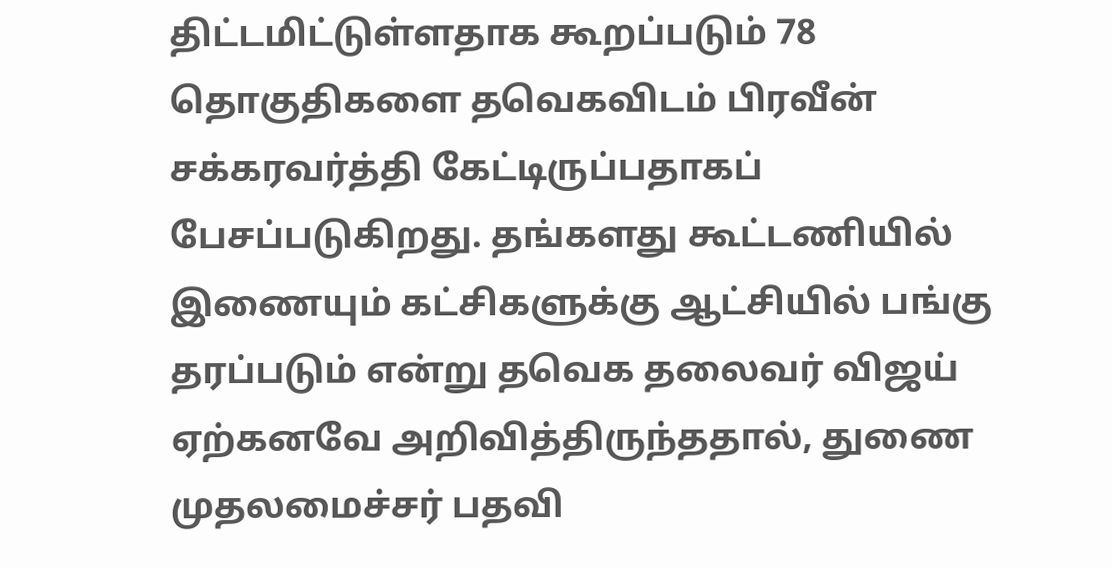திட்டமிட்டுள்ளதாக கூறப்படும் 78 தொகுதிகளை தவெகவிடம் பிரவீன் சக்கரவர்த்தி கேட்டிருப்பதாகப் பேசப்படுகிறது. தங்களது கூட்டணியில் இணையும் கட்சிகளுக்கு ஆட்சியில் பங்கு தரப்படும் என்று தவெக தலைவர் விஜய் ஏற்கனவே அறிவித்திருந்ததால், துணை முதலமைச்சர் பதவி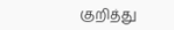குறித்து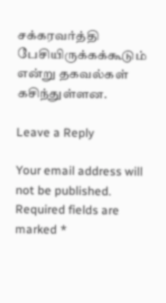சக்கரவர்த்தி பேசியிருக்கக்கூடும் என்று தகவல்கள் கசிந்துள்ளன.

Leave a Reply

Your email address will not be published. Required fields are marked *